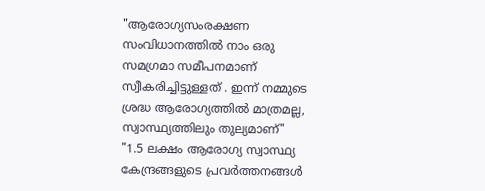"ആരോഗ്യസംരക്ഷണ സംവിധാനത്തിൽ നാം ഒരു സമഗ്രമാ സമീപനമാണ് സ്വീകരിച്ചിട്ടുള്ളത് . ഇന്ന് നമ്മുടെ ശ്രദ്ധ ആരോഗ്യത്തിൽ മാത്രമല്ല, സ്വാസ്ഥ്യത്തിലും തുല്യമാണ്"
"1.5 ലക്ഷം ആരോഗ്യ സ്വാസ്ഥ്യ കേന്ദ്രങ്ങളുടെ പ്രവർത്തനങ്ങൾ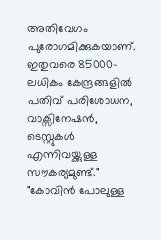അതിവേഗം പുരോഗമിക്കുകയാണ്. ഇതുവരെ 85000-ലധികം കേന്ദ്രങ്ങളിൽ പതിവ് പരിശോധന, വാക്സിനേഷൻ, ടെസ്റ്റുകൾ എന്നിവയ്ക്കുള്ള സൗകര്യമുണ്ട്."
"കോവിൻ പോലുള്ള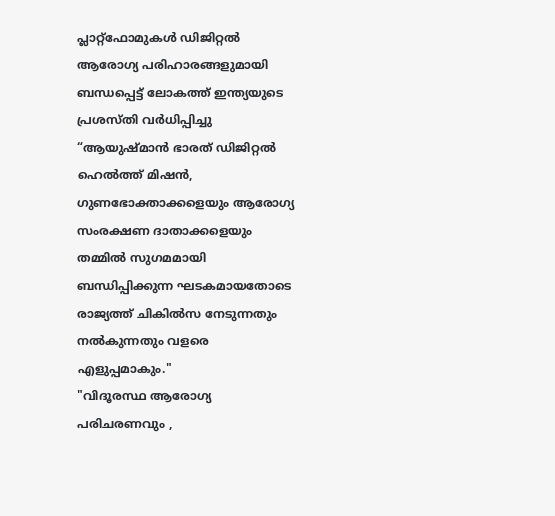പ്ലാറ്റ്‌ഫോമുകൾ ഡിജിറ്റൽ ആരോഗ്യ പരിഹാരങ്ങളുമായി ബന്ധപ്പെട്ട് ലോകത്ത് ഇന്ത്യയുടെ പ്രശസ്തി വർധിപ്പിച്ചു
“ആയുഷ്മാൻ ഭാരത് ഡിജിറ്റൽ ഹെൽത്ത് മിഷൻ, ഗുണഭോക്താക്കളെയും ആരോഗ്യ സംരക്ഷണ ദാതാക്കളെയും തമ്മിൽ സുഗമമായി ബന്ധിപ്പിക്കുന്ന ഘടകമായതോടെ രാജ്യത്ത് ചികിൽസ നേടുന്നതും നൽകുന്നതും വളരെ എളുപ്പമാകും."
"വിദൂരസ്ഥ ആരോഗ്യ പരിചരണവും ,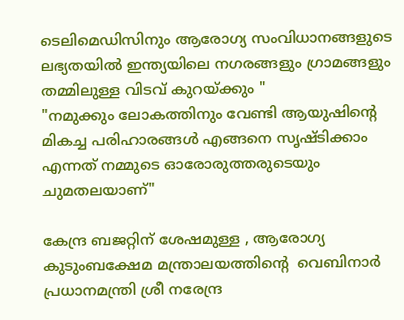ടെലിമെഡിസിനും ആരോഗ്യ സംവിധാനങ്ങളുടെ ലഭ്യതയിൽ ഇന്ത്യയിലെ നഗരങ്ങളും ഗ്രാമങ്ങളും തമ്മിലുള്ള വിടവ് കുറയ്ക്കും "
"നമുക്കും ലോകത്തിനും വേണ്ടി ആയുഷിന്റെ മികച്ച പരിഹാരങ്ങൾ എങ്ങനെ സൃഷ്ടിക്കാം എന്നത് നമ്മുടെ ഓരോരുത്തരുടെയും ചുമതലയാണ്"

കേന്ദ്ര ബജറ്റിന് ശേഷമുള്ള , ആരോഗ്യ കുടുംബക്ഷേമ മന്ത്രാലയത്തിന്റെ  വെബിനാർ പ്രധാനമന്ത്രി ശ്രീ നരേന്ദ്ര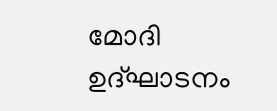മോദി ഉദ്ഘാടനം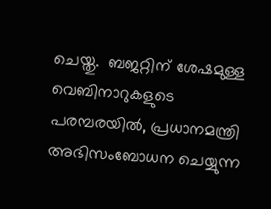ചെയ്തു.  ബജറ്റിന് ശേഷമുള്ള വെബിനാറുകളുടെ പരമ്പരയിൽ, പ്രധാനമന്ത്രി അഭിസംബോധന ചെയ്യുന്ന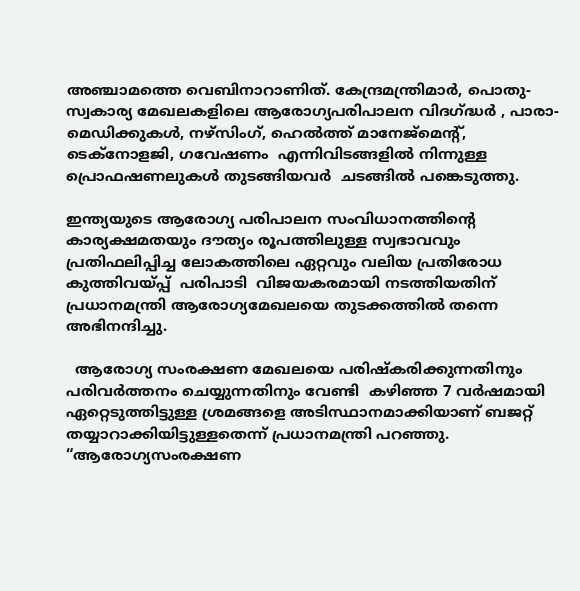അഞ്ചാമത്തെ വെബിനാറാണിത്. കേന്ദ്രമന്ത്രിമാർ, പൊതു-സ്വകാര്യ മേഖലകളിലെ ആരോഗ്യപരിപാലന വിദഗ്ദ്ധർ , പാരാ-മെഡിക്കുകൾ, നഴ്‌സിംഗ്, ഹെൽത്ത് മാനേജ്‌മെന്റ്, ടെക്‌നോളജി, ഗവേഷണം  എന്നിവിടങ്ങളിൽ നിന്നുള്ള പ്രൊഫഷണലുകൾ തുടങ്ങിയവർ  ചടങ്ങിൽ പങ്കെടുത്തു.

ഇന്ത്യയുടെ ആരോഗ്യ പരിപാലന സംവിധാനത്തിന്റെ കാര്യക്ഷമതയും ദൗത്യം രൂപത്തിലുള്ള സ്വഭാവവും പ്രതിഫലിപ്പിച്ച ലോകത്തിലെ ഏറ്റവും വലിയ പ്രതിരോധ കുത്തിവയ്പ്പ്  പരിപാടി  വിജയകരമായി നടത്തിയതിന് പ്രധാനമന്ത്രി ആരോഗ്യമേഖലയെ തുടക്കത്തിൽ തന്നെ അഭിനന്ദിച്ചു.

  ആരോഗ്യ സംരക്ഷണ മേഖലയെ പരിഷ്കരിക്കുന്നതിനും പരിവർത്തനം ചെയ്യുന്നതിനും വേണ്ടി  കഴിഞ്ഞ 7 വർഷമായി ഏറ്റെടുത്തിട്ടുള്ള ശ്രമങ്ങളെ അടിസ്ഥാനമാക്കിയാണ് ബജറ്റ് തയ്യാറാക്കിയിട്ടുള്ളതെന്ന് പ്രധാനമന്ത്രി പറഞ്ഞു. “ആരോഗ്യസംരക്ഷണ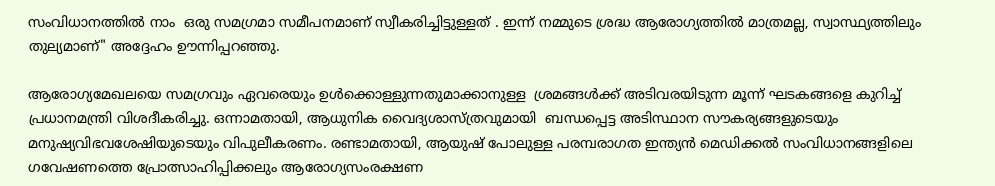സംവിധാനത്തിൽ നാം  ഒരു സമഗ്രമാ സമീപനമാണ് സ്വീകരിച്ചിട്ടുള്ളത് . ഇന്ന് നമ്മുടെ ശ്രദ്ധ ആരോഗ്യത്തിൽ മാത്രമല്ല, സ്വാസ്ഥ്യത്തിലും തുല്യമാണ്" അദ്ദേഹം ഊന്നിപ്പറഞ്ഞു.

ആരോഗ്യമേഖലയെ സമഗ്രവും ഏവരെയും ഉൾക്കൊള്ളുന്നതുമാക്കാനുള്ള  ശ്രമങ്ങൾക്ക് അടിവരയിടുന്ന മൂന്ന് ഘടകങ്ങളെ കുറിച്ച് പ്രധാനമന്ത്രി വിശദീകരിച്ചു. ഒന്നാമതായി, ആധുനിക വൈദ്യശാസ്ത്രവുമായി  ബന്ധപ്പെട്ട അടിസ്ഥാന സൗകര്യങ്ങളുടെയും മനുഷ്യവിഭവശേഷിയുടെയും വിപുലീകരണം. രണ്ടാമതായി, ആയുഷ് പോലുള്ള പരമ്പരാഗത ഇന്ത്യൻ മെഡിക്കൽ സംവിധാനങ്ങളിലെ ഗവേഷണത്തെ പ്രോത്സാഹിപ്പിക്കലും ആരോഗ്യസംരക്ഷണ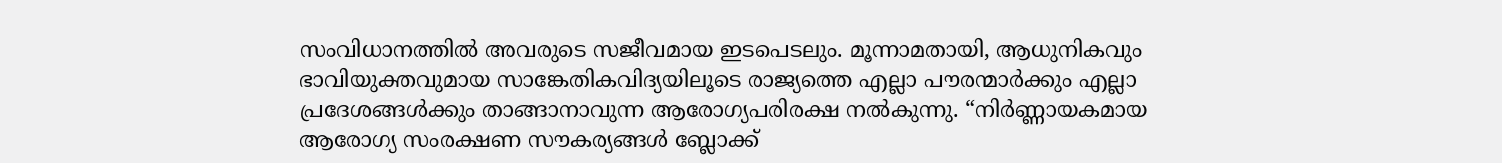സംവിധാനത്തിൽ അവരുടെ സജീവമായ ഇടപെടലും. മൂന്നാമതായി, ആധുനികവും ഭാവിയുക്തവുമായ സാങ്കേതികവിദ്യയിലൂടെ രാജ്യത്തെ എല്ലാ പൗരന്മാർക്കും എല്ലാ പ്രദേശങ്ങൾക്കും താങ്ങാനാവുന്ന ആരോഗ്യപരിരക്ഷ നൽകുന്നു. “നിർണ്ണായകമായ ആരോഗ്യ സംരക്ഷണ സൗകര്യങ്ങൾ ബ്ലോക്ക്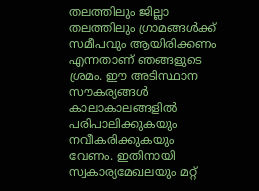തലത്തിലും ജില്ലാ തലത്തിലും ഗ്രാമങ്ങൾക്ക് സമീപവും ആയിരിക്കണം എന്നതാണ് ഞങ്ങളുടെ ശ്രമം. ഈ അടിസ്ഥാന സൗകര്യങ്ങൾ കാലാകാലങ്ങളിൽ പരിപാലിക്കുകയും നവീകരിക്കുകയും വേണം. ഇതിനായി സ്വകാര്യമേഖലയും മറ്റ്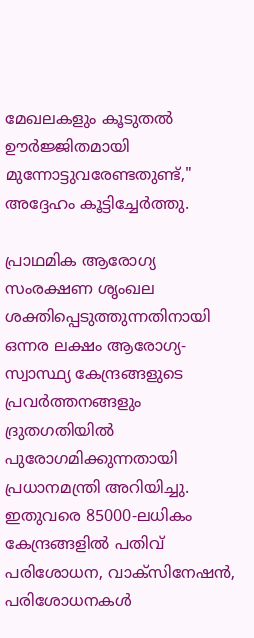മേഖലകളും കൂടുതൽ ഊർജ്ജിതമായി  മുന്നോട്ടുവരേണ്ടതുണ്ട്," അദ്ദേഹം കൂട്ടിച്ചേർത്തു.

പ്രാഥമിക ആരോഗ്യ സംരക്ഷണ ശൃംഖല ശക്തിപ്പെടുത്തുന്നതിനായി ഒന്നര ലക്ഷം ആരോഗ്യ-സ്വാസ്ഥ്യ കേന്ദ്രങ്ങളുടെ പ്രവർത്തനങ്ങളും ദ്രുതഗതിയിൽ പുരോഗമിക്കുന്നതായി പ്രധാനമന്ത്രി അറിയിച്ചു. ഇതുവരെ 85000-ലധികം കേന്ദ്രങ്ങളിൽ പതിവ് പരിശോധന, വാക്‌സിനേഷൻ, പരിശോധനകൾ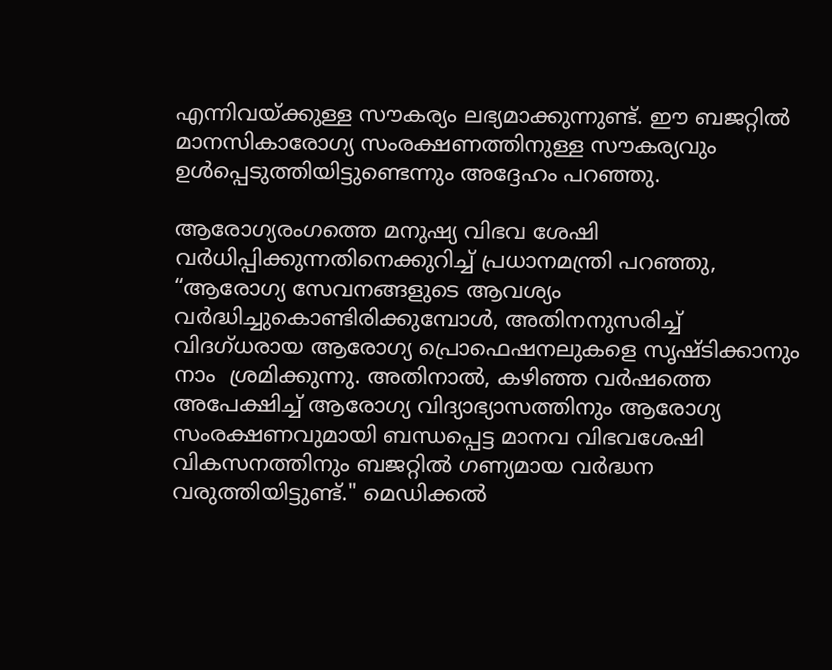എന്നിവയ്ക്കുള്ള സൗകര്യം ലഭ്യമാക്കുന്നുണ്ട്. ഈ ബജറ്റിൽ മാനസികാരോഗ്യ സംരക്ഷണത്തിനുള്ള സൗകര്യവും  ഉൾപ്പെടുത്തിയിട്ടുണ്ടെന്നും അദ്ദേഹം പറഞ്ഞു.

ആരോഗ്യരംഗത്തെ മനുഷ്യ വിഭവ ശേഷി  വർധിപ്പിക്കുന്നതിനെക്കുറിച്ച് പ്രധാനമന്ത്രി പറഞ്ഞു, “ആരോഗ്യ സേവനങ്ങളുടെ ആവശ്യം വർദ്ധിച്ചുകൊണ്ടിരിക്കുമ്പോൾ, അതിനനുസരിച്ച് വിദഗ്ധരായ ആരോഗ്യ പ്രൊഫെഷനലുകളെ സൃഷ്ടിക്കാനും നാം  ശ്രമിക്കുന്നു. അതിനാൽ, കഴിഞ്ഞ വർഷത്തെ അപേക്ഷിച്ച് ആരോഗ്യ വിദ്യാഭ്യാസത്തിനും ആരോഗ്യ സംരക്ഷണവുമായി ബന്ധപ്പെട്ട മാനവ വിഭവശേഷി വികസനത്തിനും ബജറ്റിൽ ഗണ്യമായ വർദ്ധന വരുത്തിയിട്ടുണ്ട്." മെഡിക്കൽ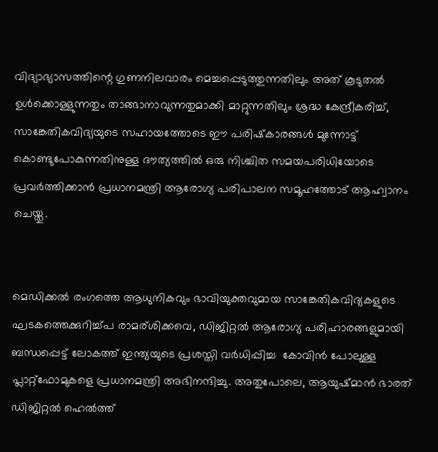വിദ്യാഭ്യാസത്തിന്റെ ഗുണനിലവാരം മെച്ചപ്പെടുത്തുന്നതിലും അത് കൂടുതൽ ഉൾക്കൊള്ളുന്നതും താങ്ങാനാവുന്നതുമാക്കി മാറ്റുന്നതിലും ശ്രദ്ധ കേന്ദ്രീകരിച്ച്,  സാങ്കേതികവിദ്യയുടെ സഹായത്തോടെ ഈ പരിഷ്‌കാരങ്ങൾ മുന്നോട്ട് കൊണ്ടുപോകുന്നതിനുള്ള ദൗത്യത്തിൽ ഒരു നിശ്ചിത സമയപരിധിയോടെ പ്രവർത്തിക്കാൻ പ്രധാനമന്ത്രി ആരോഗ്യ പരിപാലന സമൂഹത്തോട് ആഹ്വാനം ചെയ്തു.


മെഡിക്കൽ രംഗത്തെ ആധുനികവും ഭാവിയുക്തവുമായ സാങ്കേതികവിദ്യകളുടെ ഘടകത്തെക്കുറിച്ച്പ രാമര്ശിക്കവെ, ഡിജിറ്റൽ ആരോഗ്യ പരിഹാരങ്ങളുമായി ബന്ധപ്പെട്ട് ലോകത്ത് ഇന്ത്യയുടെ പ്രശസ്തി വർധിപ്പിച്ച  കോവിൻ പോലുള്ള പ്ലാറ്റ്‌ഫോമുകളെ പ്രധാനമന്ത്രി അഭിനന്ദിച്ചു. അതുപോലെ, ആയുഷ്മാൻ ഭാരത് ഡിജിറ്റൽ ഹെൽത്ത്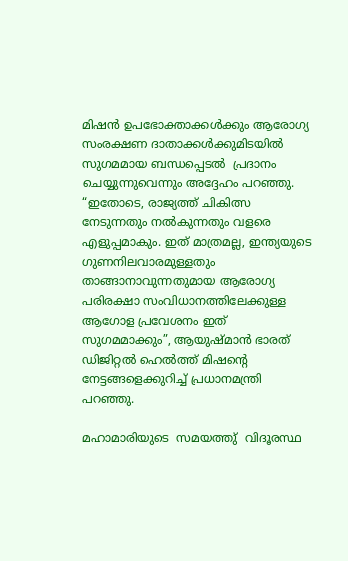മിഷൻ ഉപഭോക്താക്കൾക്കും ആരോഗ്യ സംരക്ഷണ ദാതാക്കൾക്കുമിടയിൽ സുഗമമായ ബന്ധപ്പെടൽ  പ്രദാനം ചെയ്യുന്നുവെന്നും അദ്ദേഹം പറഞ്ഞു. “ഇതോടെ, രാജ്യത്ത് ചികിത്സ നേടുന്നതും നൽകുന്നതും വളരെ എളുപ്പമാകും. ഇത് മാത്രമല്ല, ഇന്ത്യയുടെ ഗുണനിലവാരമുള്ളതും താങ്ങാനാവുന്നതുമായ ആരോഗ്യ പരിരക്ഷാ സംവിധാനത്തിലേക്കുള്ള ആഗോള പ്രവേശനം ഇത് സുഗമമാക്കും”, ആയുഷ്മാൻ ഭാരത് ഡിജിറ്റൽ ഹെൽത്ത് മിഷന്റെ നേട്ടങ്ങളെക്കുറിച്ച് പ്രധാനമന്ത്രി പറഞ്ഞു.

മഹാമാരിയുടെ  സമയത്തു്  വിദൂരസ്ഥ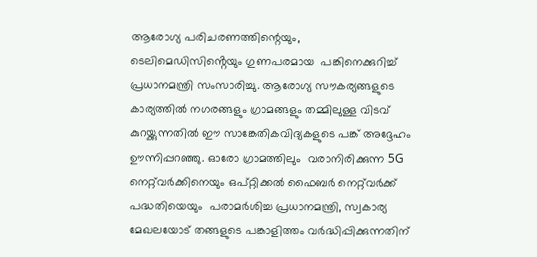ആരോഗ്യ പരിചരണത്തിന്റെയും,    ടെലിമെഡിസിൻ്റെയും ഗുണപരമായ  പങ്കിനെക്കുറിച്ച് പ്രധാനമന്ത്രി സംസാരിച്ചു. ആരോഗ്യ സൗകര്യങ്ങളുടെ കാര്യത്തിൽ നഗരങ്ങളും ഗ്രാമങ്ങളും തമ്മിലുള്ള വിടവ്  കുറയ്ക്കുന്നതിൽ ഈ സാങ്കേതികവിദ്യകളുടെ പങ്ക് അദ്ദേഹം ഊന്നിപ്പറഞ്ഞു. ഓരോ ഗ്രാമത്തിലും  വരാനിരിക്കുന്ന 5G നെറ്റ്‌വർക്കിനെയും ഒപ്റ്റിക്കൽ ഫൈബർ നെറ്റ്‌വർക്ക് പദ്ധതിയെയും  പരാമർശിച്ച പ്രധാനമന്ത്രി, സ്വകാര്യ മേഖലയോട് തങ്ങളുടെ പങ്കാളിത്തം വർദ്ധിപ്പിക്കുന്നതിന്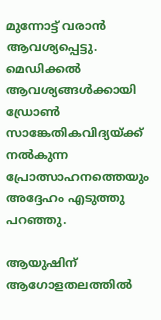മുന്നോട്ട് വരാൻ ആവശ്യപ്പെട്ടു. മെഡിക്കൽ ആവശ്യങ്ങൾക്കായി ഡ്രോൺ സാങ്കേതികവിദ്യയ്ക്ക് നൽകുന്ന  പ്രോത്സാഹനത്തെയും അദ്ദേഹം എടുത്തു പറഞ്ഞു.

ആയുഷിന് ആഗോളതലത്തിൽ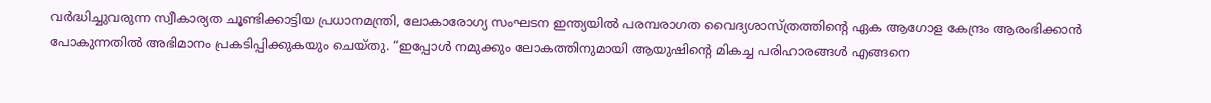വർദ്ധിച്ചുവരുന്ന സ്വീകാര്യത ചൂണ്ടിക്കാട്ടിയ പ്രധാനമന്ത്രി, ലോകാരോഗ്യ സംഘടന ഇന്ത്യയിൽ പരമ്പരാഗത വൈദ്യശാസ്ത്രത്തിന്റെ ഏക ആഗോള കേന്ദ്രം ആരംഭിക്കാൻ പോകുന്നതിൽ അഭിമാനം പ്രകടിപ്പിക്കുകയും ചെയ്തു. “ഇപ്പോൾ നമുക്കും ലോകത്തിനുമായി ആയുഷിന്റെ മികച്ച പരിഹാരങ്ങൾ എങ്ങനെ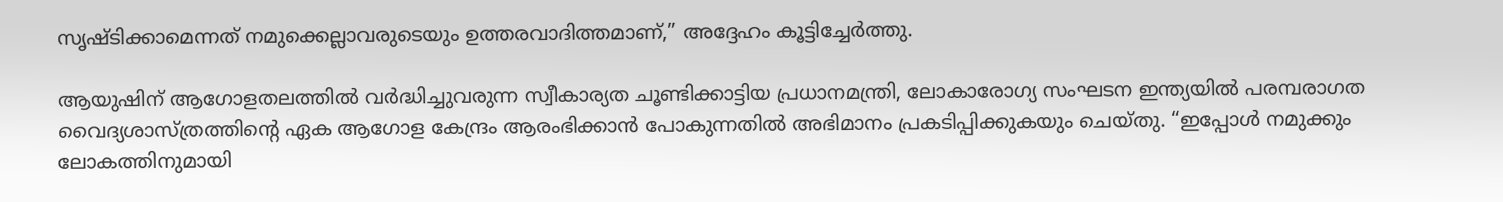സൃഷ്ടിക്കാമെന്നത് നമുക്കെല്ലാവരുടെയും ഉത്തരവാദിത്തമാണ്,” അദ്ദേഹം കൂട്ടിച്ചേർത്തു.

ആയുഷിന് ആഗോളതലത്തിൽ വർദ്ധിച്ചുവരുന്ന സ്വീകാര്യത ചൂണ്ടിക്കാട്ടിയ പ്രധാനമന്ത്രി, ലോകാരോഗ്യ സംഘടന ഇന്ത്യയിൽ പരമ്പരാഗത വൈദ്യശാസ്ത്രത്തിന്റെ ഏക ആഗോള കേന്ദ്രം ആരംഭിക്കാൻ പോകുന്നതിൽ അഭിമാനം പ്രകടിപ്പിക്കുകയും ചെയ്തു. “ഇപ്പോൾ നമുക്കും ലോകത്തിനുമായി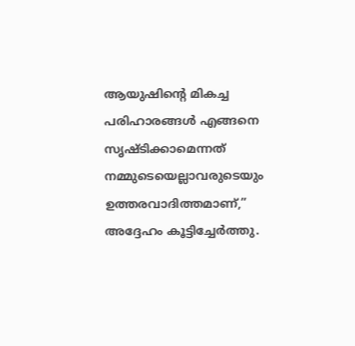ആയുഷിന്റെ മികച്ച പരിഹാരങ്ങൾ എങ്ങനെ സൃഷ്ടിക്കാമെന്നത് നമ്മുടെയെല്ലാവരുടെയും  ഉത്തരവാദിത്തമാണ്,” അദ്ദേഹം കൂട്ടിച്ചേർത്തു.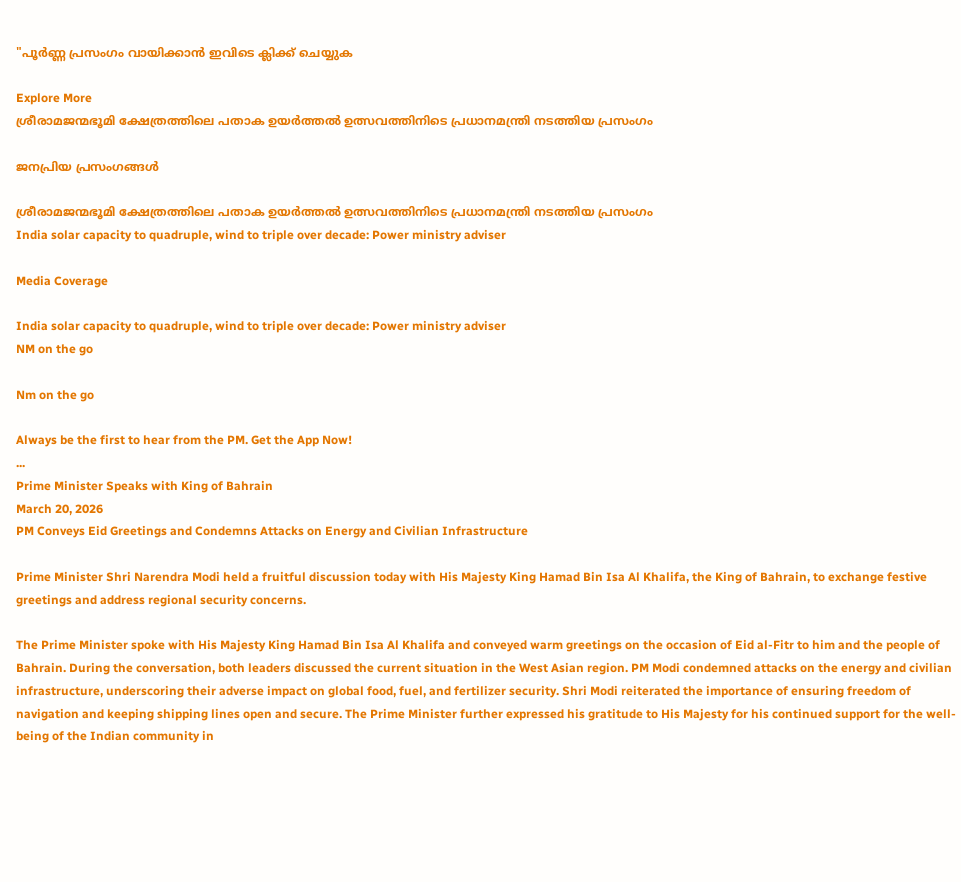"പൂർണ്ണ പ്രസംഗം വായിക്കാൻ ഇവിടെ ക്ലിക്ക് ചെയ്യുക

Explore More
ശ്രീരാമജന്മഭൂമി ക്ഷേത്രത്തിലെ പതാക ഉയർത്തൽ ഉത്സവത്തിനിടെ പ്രധാനമന്ത്രി നടത്തിയ പ്രസംഗം

ജനപ്രിയ പ്രസംഗങ്ങൾ

ശ്രീരാമജന്മഭൂമി ക്ഷേത്രത്തിലെ പതാക ഉയർത്തൽ ഉത്സവത്തിനിടെ പ്രധാനമന്ത്രി നടത്തിയ പ്രസംഗം
India solar capacity to quadruple, wind to triple over decade: Power ministry adviser

Media Coverage

India solar capacity to quadruple, wind to triple over decade: Power ministry adviser
NM on the go

Nm on the go

Always be the first to hear from the PM. Get the App Now!
...
Prime Minister Speaks with King of Bahrain
March 20, 2026
PM Conveys Eid Greetings and Condemns Attacks on Energy and Civilian Infrastructure

Prime Minister Shri Narendra Modi held a fruitful discussion today with His Majesty King Hamad Bin Isa Al Khalifa, the King of Bahrain, to exchange festive greetings and address regional security concerns.

The Prime Minister spoke with His Majesty King Hamad Bin Isa Al Khalifa and conveyed warm greetings on the occasion of Eid al-Fitr to him and the people of Bahrain. During the conversation, both leaders discussed the current situation in the West Asian region. PM Modi condemned attacks on the energy and civilian infrastructure, underscoring their adverse impact on global food, fuel, and fertilizer security. Shri Modi reiterated the importance of ensuring freedom of navigation and keeping shipping lines open and secure. The Prime Minister further expressed his gratitude to His Majesty for his continued support for the well-being of the Indian community in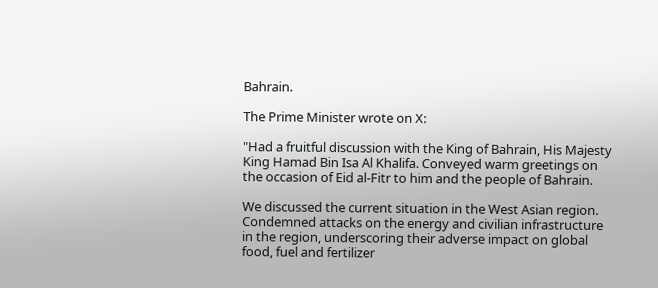Bahrain.

The Prime Minister wrote on X:

"Had a fruitful discussion with the King of Bahrain, His Majesty King Hamad Bin Isa Al Khalifa. Conveyed warm greetings on the occasion of Eid al-Fitr to him and the people of Bahrain.

We discussed the current situation in the West Asian region. Condemned attacks on the energy and civilian infrastructure in the region, underscoring their adverse impact on global food, fuel and fertilizer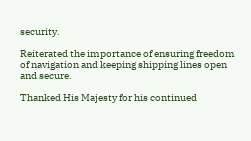security.

Reiterated the importance of ensuring freedom of navigation and keeping shipping lines open and secure.

Thanked His Majesty for his continued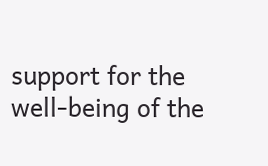support for the well-being of the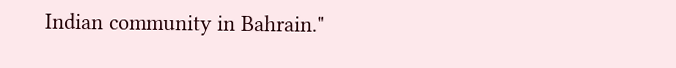Indian community in Bahrain."